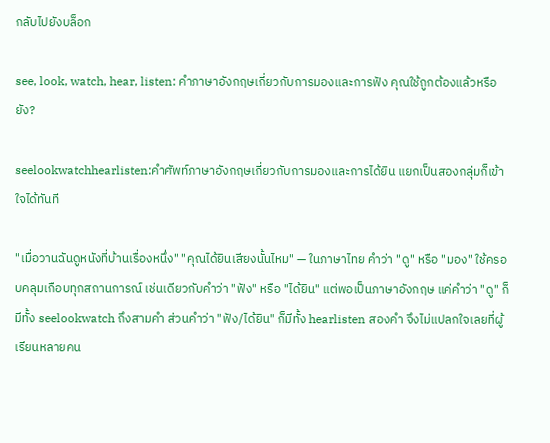กลับไปยังบล็อก

see, look, watch, hear, listen: คำภาษาอังกฤษเกี่ยวกับการมองและการฟัง คุณใช้ถูกต้องแล้วหรือยัง?

seelookwatchhearlisten:คำศัพท์ภาษาอังกฤษเกี่ยวกับการมองและการได้ยิน แยกเป็นสองกลุ่มก็เข้าใจได้ทันที

"เมื่อวานฉันดูหนังที่บ้านเรื่องหนึ่ง" "คุณได้ยินเสียงนั้นไหม" — ในภาษาไทย คำว่า "ดู" หรือ "มอง" ใช้ครอบคลุมเกือบทุกสถานการณ์ เช่นเดียวกับคำว่า "ฟัง" หรือ "ได้ยิน" แต่พอเป็นภาษาอังกฤษ แค่คำว่า "ดู" ก็มีทั้ง seelookwatch ถึงสามคำ ส่วนคำว่า "ฟัง/ได้ยิน" ก็มีทั้ง hearlisten สองคำ จึงไม่แปลกใจเลยที่ผู้เรียนหลายคน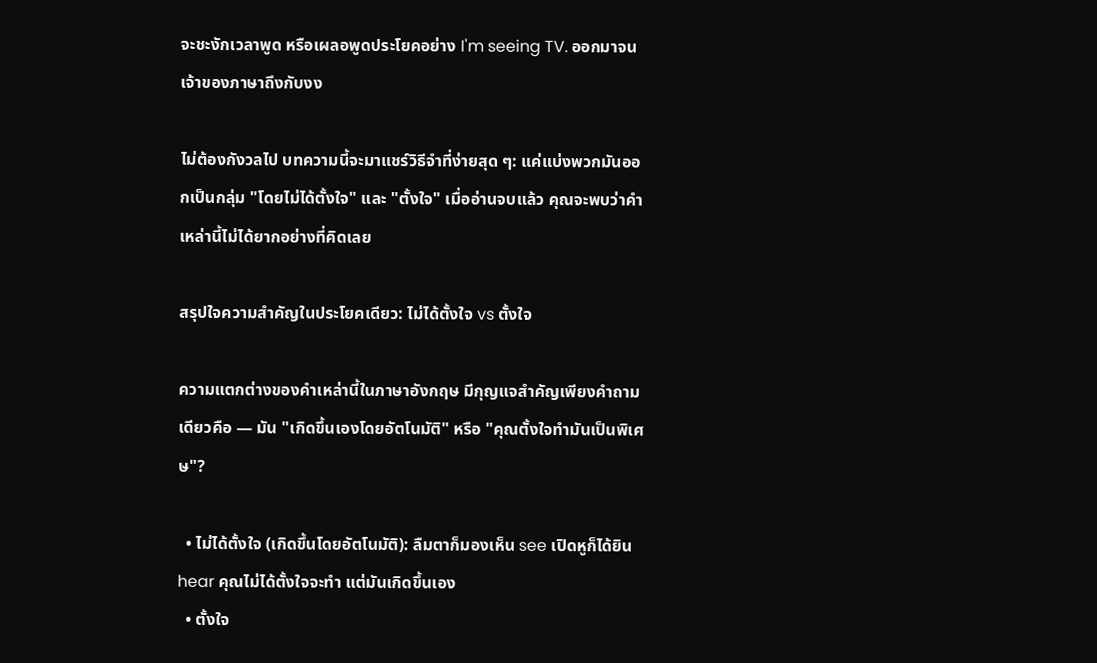จะชะงักเวลาพูด หรือเผลอพูดประโยคอย่าง I'm seeing TV. ออกมาจนเจ้าของภาษาถึงกับงง

ไม่ต้องกังวลไป บทความนี้จะมาแชร์วิธีจำที่ง่ายสุด ๆ: แค่แบ่งพวกมันออกเป็นกลุ่ม "โดยไม่ได้ตั้งใจ" และ "ตั้งใจ" เมื่ออ่านจบแล้ว คุณจะพบว่าคำเหล่านี้ไม่ได้ยากอย่างที่คิดเลย

สรุปใจความสำคัญในประโยคเดียว: ไม่ได้ตั้งใจ vs ตั้งใจ

ความแตกต่างของคำเหล่านี้ในภาษาอังกฤษ มีกุญแจสำคัญเพียงคำถามเดียวคือ — มัน "เกิดขึ้นเองโดยอัตโนมัติ" หรือ "คุณตั้งใจทำมันเป็นพิเศษ"?

  • ไม่ได้ตั้งใจ (เกิดขึ้นโดยอัตโนมัติ): ลืมตาก็มองเห็น see เปิดหูก็ได้ยิน hear คุณไม่ได้ตั้งใจจะทำ แต่มันเกิดขึ้นเอง
  • ตั้งใจ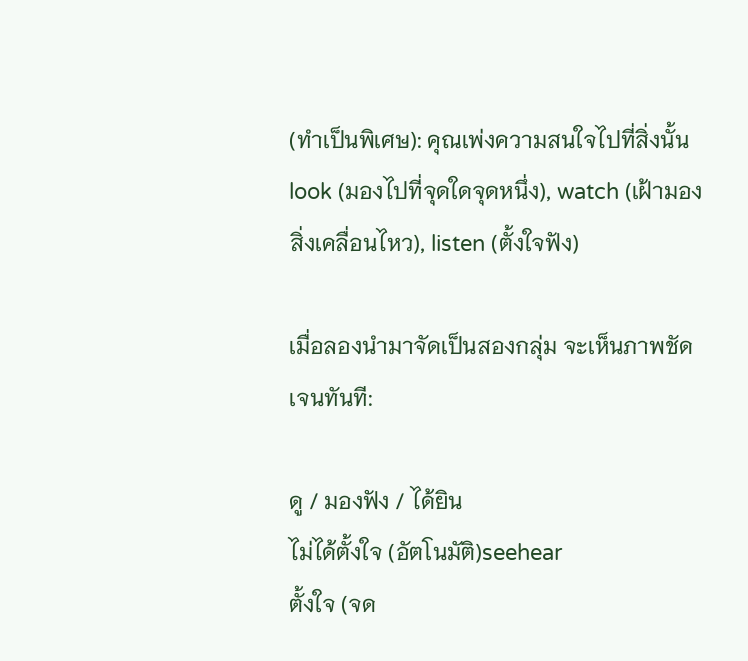(ทำเป็นพิเศษ): คุณเพ่งความสนใจไปที่สิ่งนั้น look (มองไปที่จุดใดจุดหนึ่ง), watch (เฝ้ามองสิ่งเคลื่อนไหว), listen (ตั้งใจฟัง)

เมื่อลองนำมาจัดเป็นสองกลุ่ม จะเห็นภาพชัดเจนทันที:

ดู / มองฟัง / ได้ยิน
ไม่ได้ตั้งใจ (อัตโนมัติ)seehear
ตั้งใจ (จด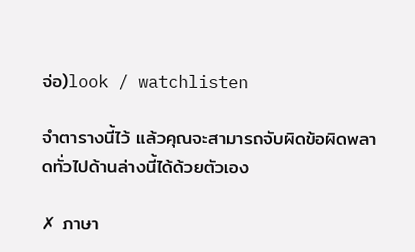จ่อ)look / watchlisten

จำตารางนี้ไว้ แล้วคุณจะสามารถจับผิดข้อผิดพลาดทั่วไปด้านล่างนี้ได้ด้วยตัวเอง

✗ ภาษา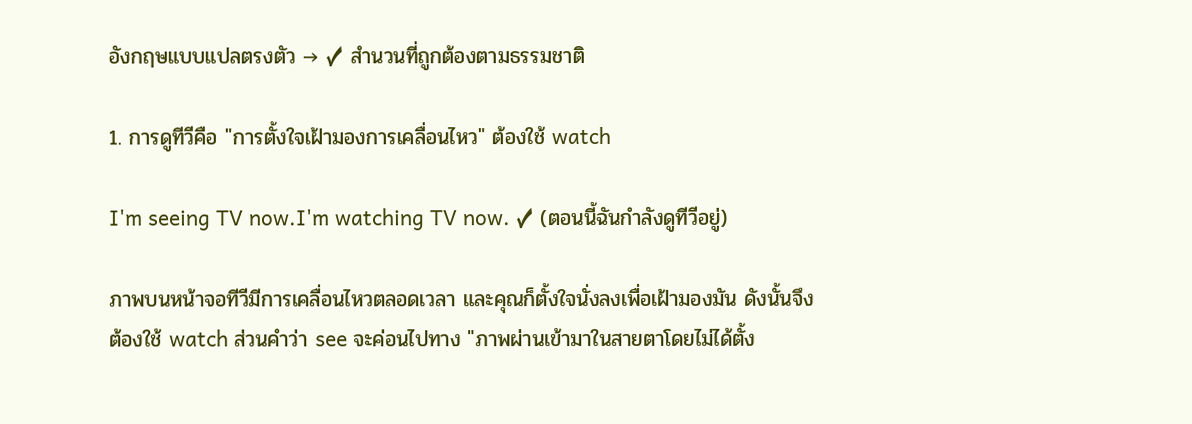อังกฤษแบบแปลตรงตัว → ✓ สำนวนที่ถูกต้องตามธรรมชาติ

1. การดูทีวีคือ "การตั้งใจเฝ้ามองการเคลื่อนไหว" ต้องใช้ watch

I'm seeing TV now.I'm watching TV now. ✓ (ตอนนี้ฉันกำลังดูทีวีอยู่)

ภาพบนหน้าจอทีวีมีการเคลื่อนไหวตลอดเวลา และคุณก็ตั้งใจนั่งลงเพื่อเฝ้ามองมัน ดังนั้นจึงต้องใช้ watch ส่วนคำว่า see จะค่อนไปทาง "ภาพผ่านเข้ามาในสายตาโดยไม่ได้ตั้ง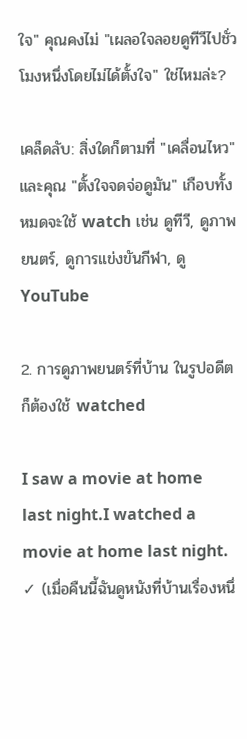ใจ" คุณคงไม่ "เผลอใจลอยดูทีวีไปชั่วโมงหนึ่งโดยไม่ได้ตั้งใจ" ใช่ไหมล่ะ?

เคล็ดลับ: สิ่งใดก็ตามที่ "เคลื่อนไหว" และคุณ "ตั้งใจจดจ่อดูมัน" เกือบทั้งหมดจะใช้ watch เช่น ดูทีวี, ดูภาพยนตร์, ดูการแข่งขันกีฬา, ดู YouTube

2. การดูภาพยนตร์ที่บ้าน ในรูปอดีตก็ต้องใช้ watched

I saw a movie at home last night.I watched a movie at home last night. ✓ (เมื่อคืนนี้ฉันดูหนังที่บ้านเรื่องหนึ่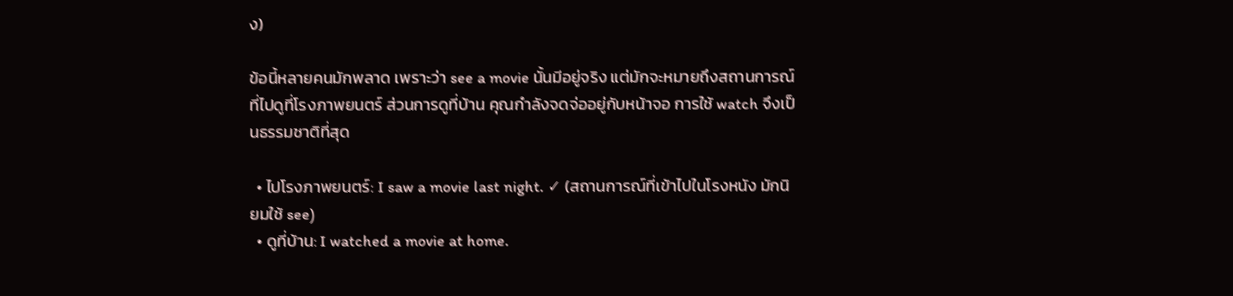ง)

ข้อนี้หลายคนมักพลาด เพราะว่า see a movie นั้นมีอยู่จริง แต่มักจะหมายถึงสถานการณ์ที่ไปดูที่โรงภาพยนตร์ ส่วนการดูที่บ้าน คุณกำลังจดจ่ออยู่กับหน้าจอ การใช้ watch จึงเป็นธรรมชาติที่สุด

  • ไปโรงภาพยนตร์: I saw a movie last night. ✓ (สถานการณ์ที่เข้าไปในโรงหนัง มักนิยมใช้ see)
  • ดูที่บ้าน: I watched a movie at home.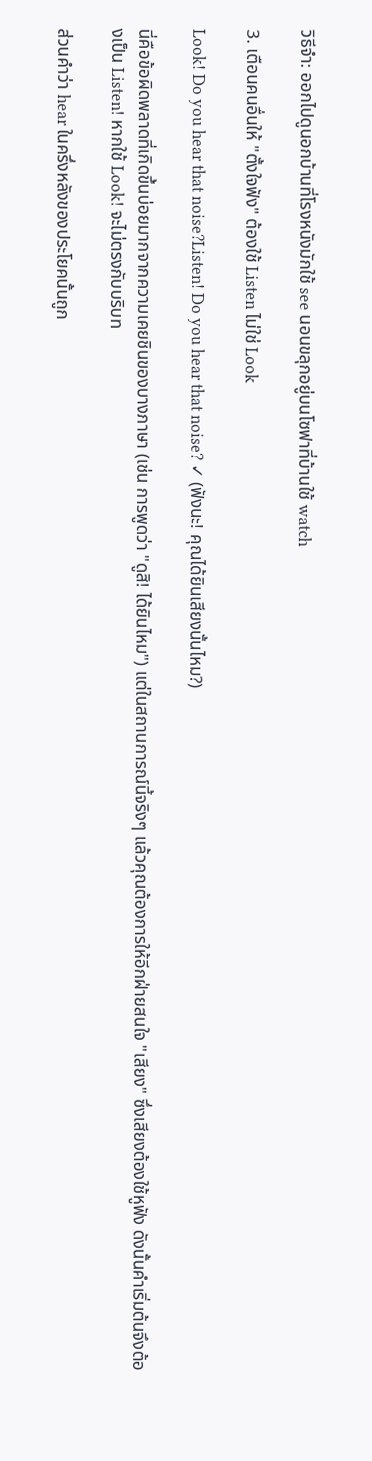วิธีจำ: ออกไปดูนอกบ้านที่โรงหนังมักใช้ see นอนขลุกอยู่บนโซฟาที่บ้านใช้ watch

3. เตือนคนอื่นให้ "ตั้งใจฟัง" ต้องใช้ Listen ไม่ใช่ Look

Look! Do you hear that noise?Listen! Do you hear that noise? ✓ (ฟังนะ! คุณได้ยินเสียงนั้นไหม?)

นี่คือข้อผิดพลาดที่เกิดขึ้นบ่อยมากจากความเคยชินของบางภาษา (เช่น การพูดว่า "ดูสิ! ได้ยินไหม") แต่ในสถานการณ์นี้จริงๆ แล้วคุณต้องการให้อีกฝ่ายสนใจ "เสียง" ซึ่งเสียงต้องใช้หูฟัง ดังนั้นคำเริ่มต้นจึงต้องเป็น Listen! หากใช้ Look! จะไม่ตรงกับบริบท

ส่วนคำว่า hear ในครึ่งหลังของประโยคนั้นถูก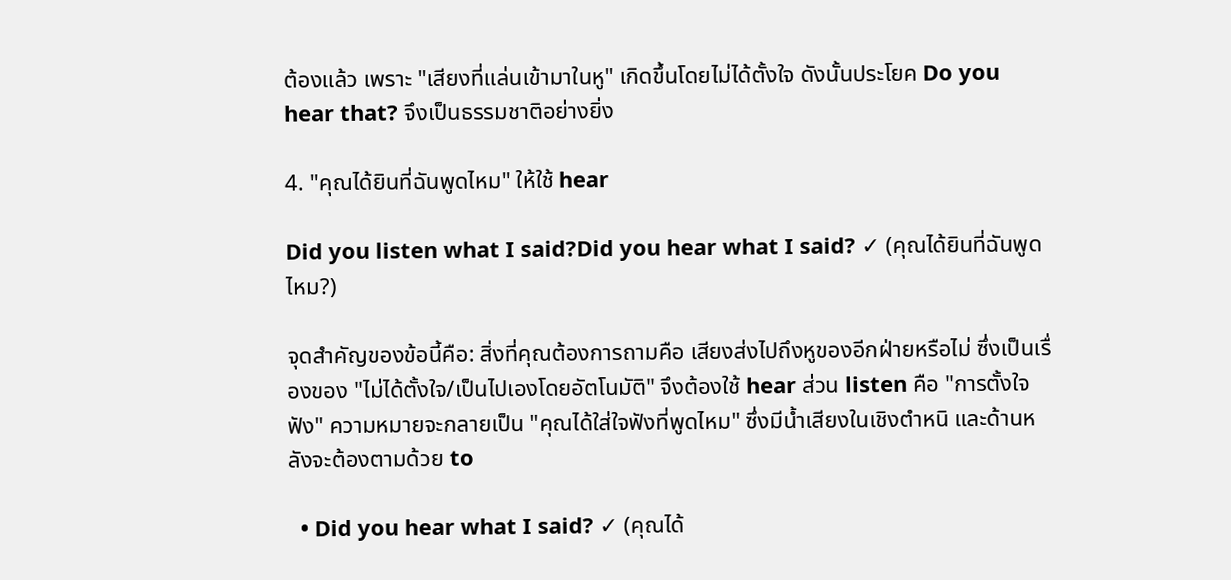ต้องแล้ว เพราะ "เสียงที่แล่นเข้ามาในหู" เกิดขึ้นโดยไม่ได้ตั้งใจ ดังนั้นประโยค Do you hear that? จึงเป็นธรรมชาติอย่างยิ่ง

4. "คุณได้ยินที่ฉันพูดไหม" ให้ใช้ hear

Did you listen what I said?Did you hear what I said? ✓ (คุณได้ยินที่ฉันพูดไหม?)

จุดสำคัญของข้อนี้คือ: สิ่งที่คุณต้องการถามคือ เสียงส่งไปถึงหูของอีกฝ่ายหรือไม่ ซึ่งเป็นเรื่องของ "ไม่ได้ตั้งใจ/เป็นไปเองโดยอัตโนมัติ" จึงต้องใช้ hear ส่วน listen คือ "การตั้งใจฟัง" ความหมายจะกลายเป็น "คุณได้ใส่ใจฟังที่พูดไหม" ซึ่งมีน้ำเสียงในเชิงตำหนิ และด้านหลังจะต้องตามด้วย to

  • Did you hear what I said? ✓ (คุณได้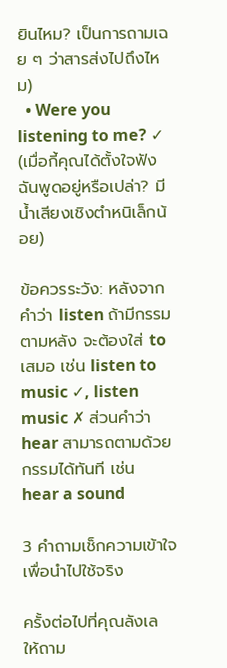ยินไหม? เป็นการถามเฉย ๆ ว่าสารส่งไปถึงไหม)
  • Were you listening to me? ✓ (เมื่อกี้คุณได้ตั้งใจฟังฉันพูดอยู่หรือเปล่า? มีน้ำเสียงเชิงตำหนิเล็กน้อย)

ข้อควรระวัง: หลังจากคำว่า listen ถ้ามีกรรมตามหลัง จะต้องใส่ to เสมอ เช่น listen to music ✓, listen music ✗ ส่วนคำว่า hear สามารถตามด้วยกรรมได้ทันที เช่น hear a sound

3 คำถามเช็กความเข้าใจเพื่อนำไปใช้จริง

ครั้งต่อไปที่คุณลังเล ให้ถาม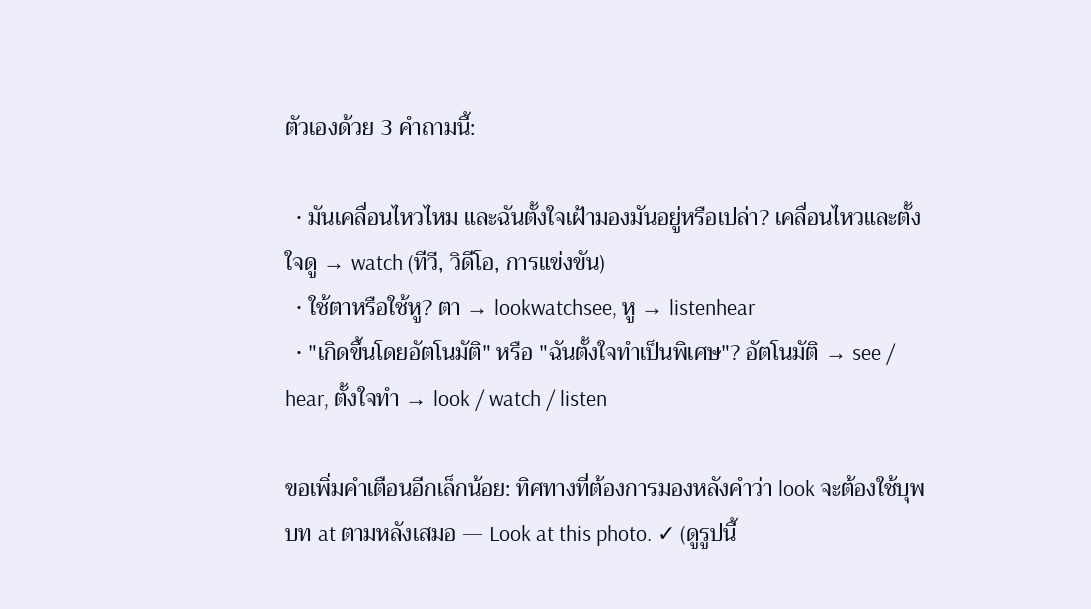ตัวเองด้วย 3 คำถามนี้:

  • มันเคลื่อนไหวไหม และฉันตั้งใจเฝ้ามองมันอยู่หรือเปล่า? เคลื่อนไหวและตั้งใจดู → watch (ทีวี, วิดีโอ, การแข่งขัน)
  • ใช้ตาหรือใช้หู? ตา → lookwatchsee, หู → listenhear
  • "เกิดขึ้นโดยอัตโนมัติ" หรือ "ฉันตั้งใจทำเป็นพิเศษ"? อัตโนมัติ → see / hear, ตั้งใจทำ → look / watch / listen

ขอเพิ่มคำเตือนอีกเล็กน้อย: ทิศทางที่ต้องการมองหลังคำว่า look จะต้องใช้บุพบท at ตามหลังเสมอ — Look at this photo. ✓ (ดูรูปนี้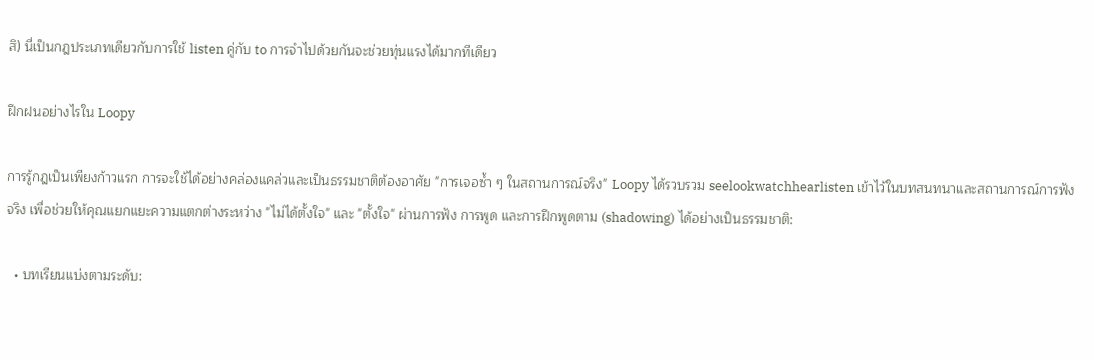สิ) นี่เป็นกฎประเภทเดียวกับการใช้ listen คู่กับ to การจำไปด้วยกันจะช่วยทุ่นแรงได้มากทีเดียว

ฝึกฝนอย่างไรใน Loopy

การรู้กฎเป็นเพียงก้าวแรก การจะใช้ได้อย่างคล่องแคล่วและเป็นธรรมชาติต้องอาศัย "การเจอซ้ำ ๆ ในสถานการณ์จริง" Loopy ได้รวบรวม seelookwatchhearlisten เข้าไว้ในบทสนทนาและสถานการณ์การฟังจริง เพื่อช่วยให้คุณแยกแยะความแตกต่างระหว่าง "ไม่ได้ตั้งใจ" และ "ตั้งใจ" ผ่านการฟัง การพูด และการฝึกพูดตาม (shadowing) ได้อย่างเป็นธรรมชาติ:

  • บทเรียนแบ่งตามระดับ: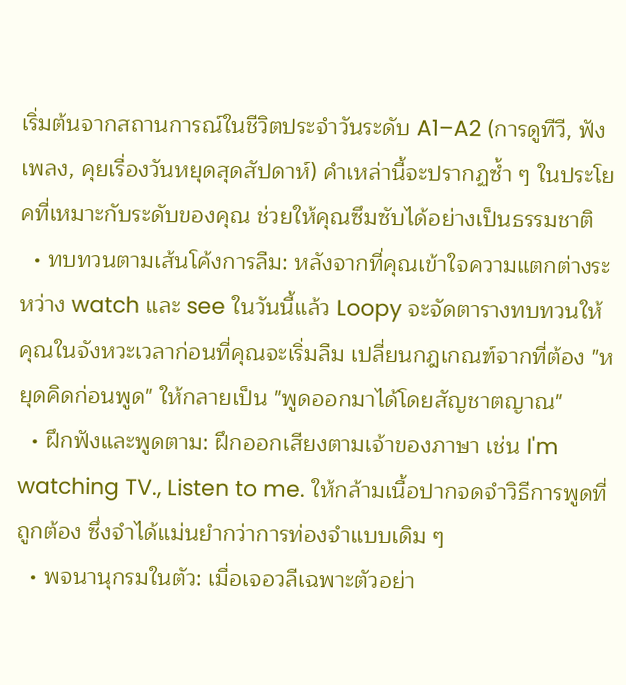เริ่มต้นจากสถานการณ์ในชีวิตประจำวันระดับ A1–A2 (การดูทีวี, ฟังเพลง, คุยเรื่องวันหยุดสุดสัปดาห์) คำเหล่านี้จะปรากฏซ้ำ ๆ ในประโยคที่เหมาะกับระดับของคุณ ช่วยให้คุณซึมซับได้อย่างเป็นธรรมชาติ
  • ทบทวนตามเส้นโค้งการลืม: หลังจากที่คุณเข้าใจความแตกต่างระหว่าง watch และ see ในวันนี้แล้ว Loopy จะจัดตารางทบทวนให้คุณในจังหวะเวลาก่อนที่คุณจะเริ่มลืม เปลี่ยนกฎเกณฑ์จากที่ต้อง "หยุดคิดก่อนพูด" ให้กลายเป็น "พูดออกมาได้โดยสัญชาตญาณ"
  • ฝึกฟังและพูดตาม: ฝึกออกเสียงตามเจ้าของภาษา เช่น I'm watching TV., Listen to me. ให้กล้ามเนื้อปากจดจำวิธีการพูดที่ถูกต้อง ซึ่งจำได้แม่นยำกว่าการท่องจำแบบเดิม ๆ
  • พจนานุกรมในตัว: เมื่อเจอวลีเฉพาะตัวอย่า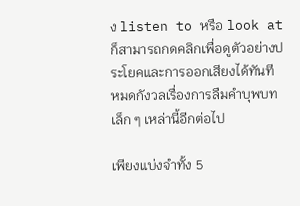ง listen to หรือ look at ก็สามารถกดคลิกเพื่อดูตัวอย่างประโยคและการออกเสียงได้ทันที หมดกังวลเรื่องการลืมคำบุพบทเล็ก ๆ เหล่านี้อีกต่อไป

เพียงแบ่งจำทั้ง 5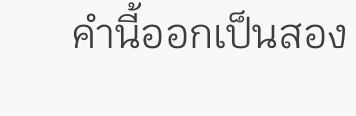คำนี้ออกเป็นสอง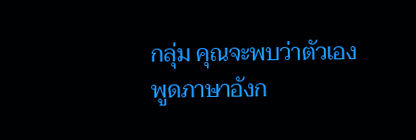กลุ่ม คุณจะพบว่าตัวเองพูดภาษาอังก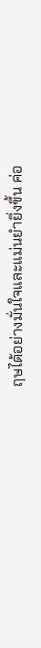ฤษได้อย่างมั่นใจและแม่นยำยิ่งขึ้น ค่อ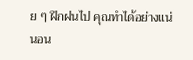ย ๆ ฝึกฝนไป คุณทำได้อย่างแน่นอน